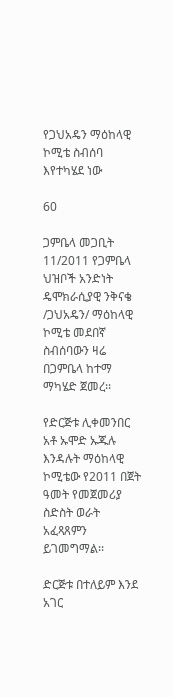የጋህአዴን ማዕከላዊ ኮሚቴ ስብሰባ እየተካሄደ ነው

60

ጋምቤላ መጋቢት 11/2011 የጋምቤላ ህዝቦች አንድነት ዴሞክራሲያዊ ንቅናቄ /ጋህአዴን/ ማዕከላዊ ኮሚቴ መደበኛ ስብሰባውን ዛሬ በጋምቤላ ከተማ ማካሄድ ጀመረ፡፡

የድርጅቱ ሊቀመንበር አቶ ኡሞድ ኡጁሉ እንዳሉት ማዕከላዊ ኮሚቴው የ2011 በጀት ዓመት የመጀመሪያ ስድስት ወራት አፈጻጸምን ይገመግማል፡፡

ድርጅቱ በተለይም እንደ አገር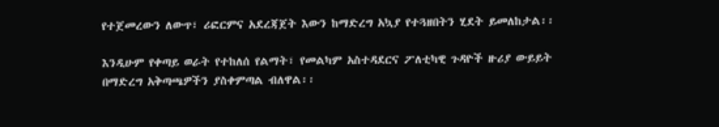የተጀመረውን ለውጥ፣ ሪፎርምና አደረጃጀት እውን ከማድረግ አኳያ የተጓዘበትን ሂደት ይመለከታል፡፡

እንዲሁም የቀጣይ ወራት የተከለሰ የልማት፣ የመልካም አስተዳደርና ፖለቲካዊ ጉዳዮች ዙሪያ ውይይት በማድረግ አቅጣጫዎችን ያስቀምጣል ብለዋል፡፡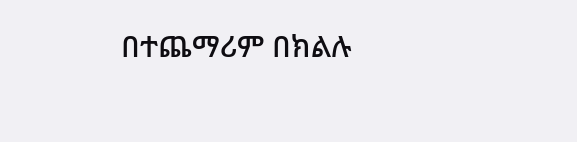በተጨማሪም በክልሉ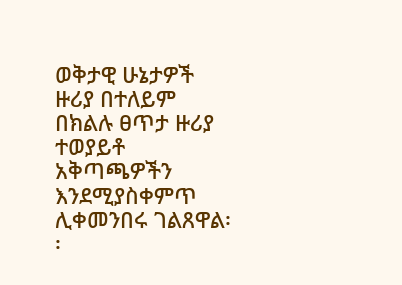ወቅታዊ ሁኔታዎች ዙሪያ በተለይም በክልሉ ፀጥታ ዙሪያ ተወያይቶ  አቅጣጫዎችን እንደሚያስቀምጥ ሊቀመንበሩ ገልጸዋል፡፡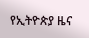የኢትዮጵያ ዜና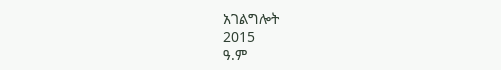አገልግሎት
2015
ዓ.ም